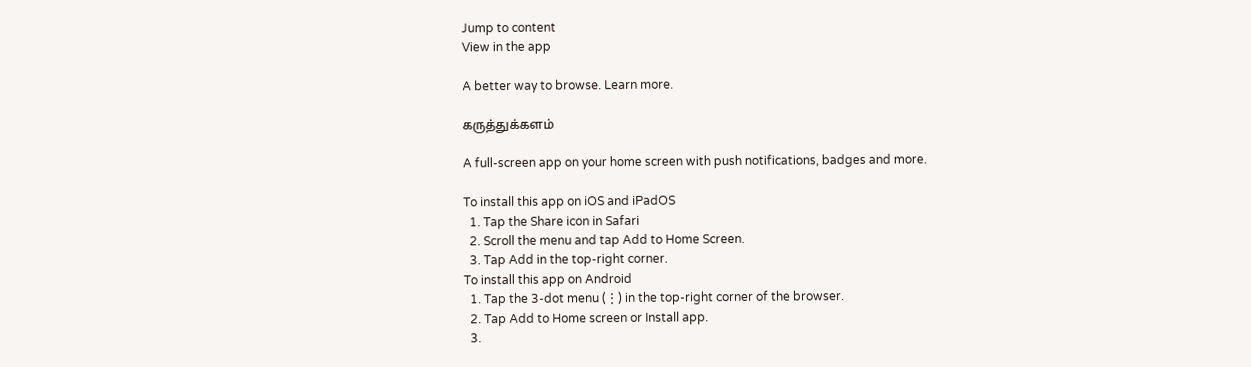Jump to content
View in the app

A better way to browse. Learn more.

கருத்துக்களம்

A full-screen app on your home screen with push notifications, badges and more.

To install this app on iOS and iPadOS
  1. Tap the Share icon in Safari
  2. Scroll the menu and tap Add to Home Screen.
  3. Tap Add in the top-right corner.
To install this app on Android
  1. Tap the 3-dot menu (⋮) in the top-right corner of the browser.
  2. Tap Add to Home screen or Install app.
  3.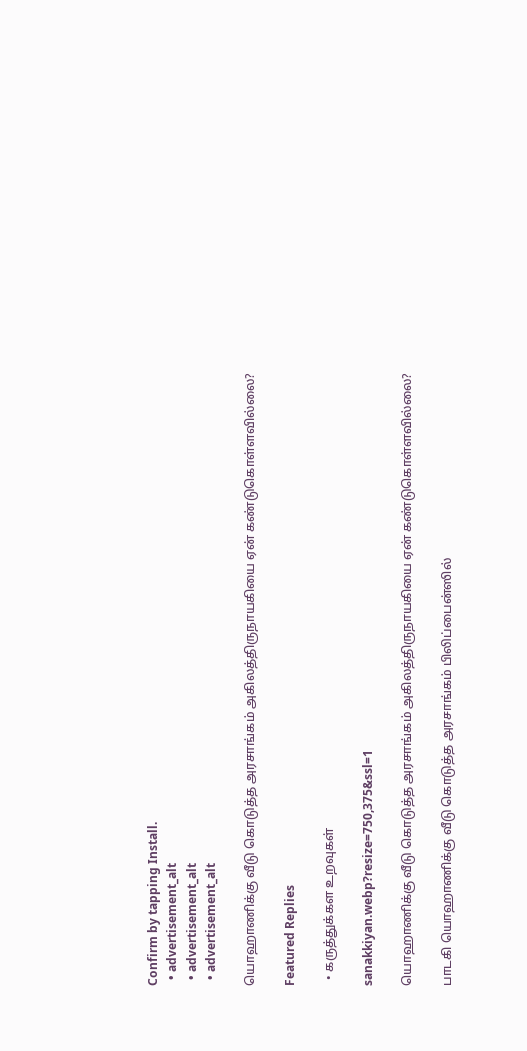Confirm by tapping Install.
  • advertisement_alt
  • advertisement_alt
  • advertisement_alt

யொஹாணிக்கு வீடு கொடுத்த அரசாங்கம் அகிலத்திருநாயகியை ஏன் கண்டுகொள்ளவில்லை?

Featured Replies

  • கருத்துக்கள உறவுகள்

sanakkiyan.webp?resize=750,375&ssl=1

யொஹாணிக்கு வீடு கொடுத்த அரசாங்கம் அகிலத்திருநாயகியை ஏன் கண்டுகொள்ளவில்லை?

பாடகி யொஹாணிக்கு வீடு கொடுத்த அரசாங்கம் பிலிப்பைன்ஸில்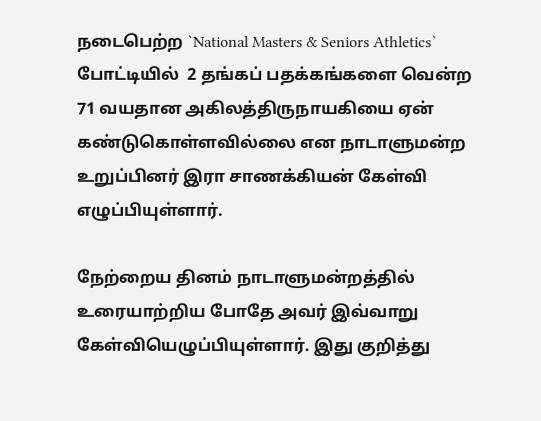நடைபெற்ற `National Masters & Seniors Athletics` போட்டியில்  2 தங்கப் பதக்கங்களை வென்ற 71 வயதான அகிலத்திருநாயகியை ஏன் கண்டுகொள்ளவில்லை என நாடாளுமன்ற உறுப்பினர் இரா சாணக்கியன் கேள்வி எழுப்பியுள்ளார்.

நேற்றைய தினம் நாடாளுமன்றத்தில் உரையாற்றிய போதே அவர் இவ்வாறு கேள்வியெழுப்பியுள்ளார். இது குறித்து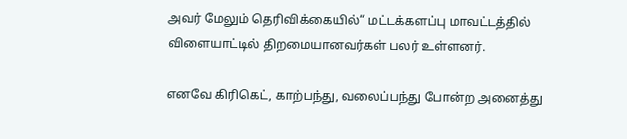அவர் மேலும் தெரிவிக்கையில்“ மட்டக்களப்பு மாவட்டத்தில் விளையாட்டில் திறமையானவர்கள் பலர் உள்ளனர்.

எனவே கிரிகெட், காற்பந்து, வலைப்பந்து போன்ற அனைத்து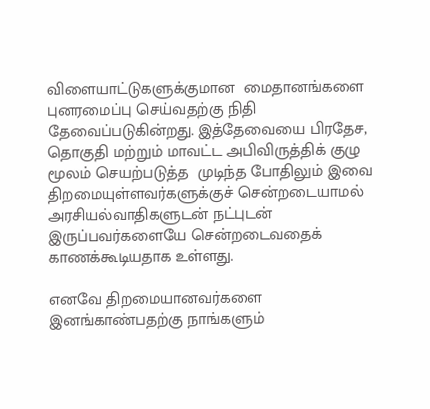விளையாட்டுகளுக்குமான  மைதானங்களை புனரமைப்பு செய்வதற்கு நிதி தேவைப்படுகின்றது. இத்தேவையை பிரதேச, தொகுதி மற்றும் மாவட்ட அபிவிருத்திக் குழு  மூலம் செயற்படுத்த  முடிந்த போதிலும் இவை திறமையுள்ளவர்களுக்குச் சென்றடையாமல் அரசியல்வாதிகளுடன் நட்புடன் இருப்பவர்களையே சென்றடைவதைக்  காணக்கூடியதாக உள்ளது.

எனவே திறமையானவர்களை இனங்காண்பதற்கு நாங்களும்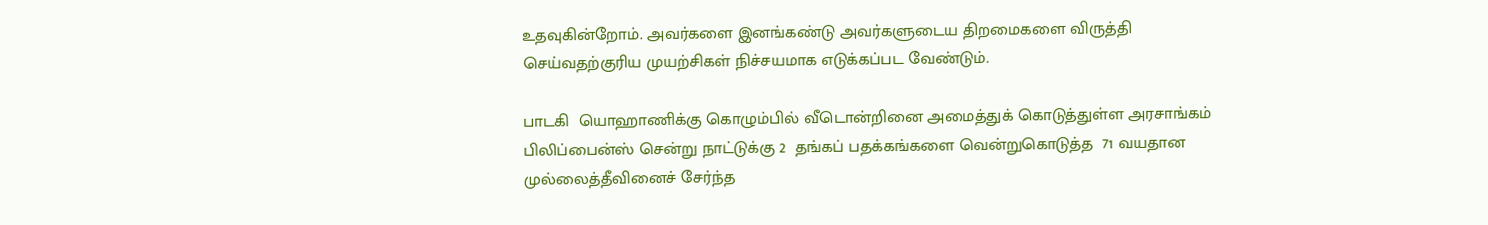உதவுகின்றோம். அவர்களை இனங்கண்டு அவர்களுடைய திறமைகளை விருத்தி செய்வதற்குரிய முயற்சிகள் நிச்சயமாக எடுக்கப்பட வேண்டும்.

பாடகி  யொஹாணிக்கு கொழும்பில் வீடொன்றினை அமைத்துக் கொடுத்துள்ள அரசாங்கம் பிலிப்பைன்ஸ் சென்று நாட்டுக்கு 2  தங்கப் பதக்கங்களை வென்றுகொடுத்த  71 வயதான முல்லைத்தீவினைச் சேர்ந்த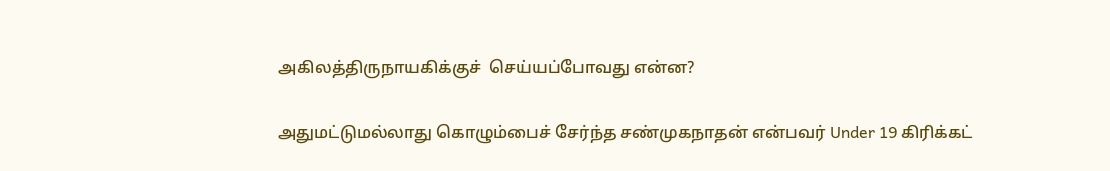அகிலத்திருநாயகிக்குச்  செய்யப்போவது என்ன?

அதுமட்டுமல்லாது கொழும்பைச் சேர்ந்த சண்முகநாதன் என்பவர் Under 19 கிரிக்கட்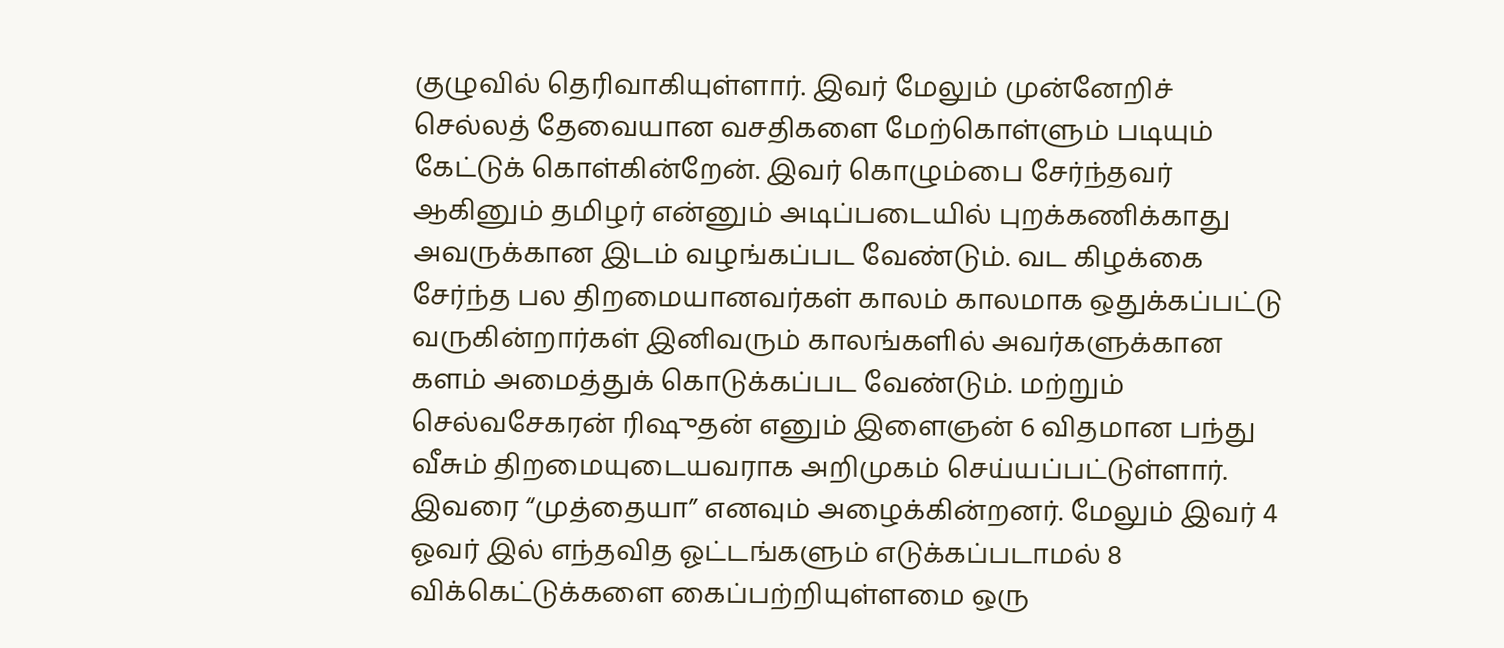குழுவில் தெரிவாகியுள்ளார். இவர் மேலும் முன்னேறிச் செல்லத் தேவையான வசதிகளை மேற்கொள்ளும் படியும் கேட்டுக் கொள்கின்றேன். இவர் கொழும்பை சேர்ந்தவர் ஆகினும் தமிழர் என்னும் அடிப்படையில் புறக்கணிக்காது அவருக்கான இடம் வழங்கப்பட வேண்டும். வட கிழக்கை சேர்ந்த பல திறமையானவர்கள் காலம் காலமாக ஒதுக்கப்பட்டு வருகின்றார்கள் இனிவரும் காலங்களில் அவர்களுக்கான களம் அமைத்துக் கொடுக்கப்பட வேண்டும். மற்றும் செல்வசேகரன் ரிஷுதன் எனும் இளைஞன் 6 விதமான பந்து வீசும் திறமையுடையவராக அறிமுகம் செய்யப்பட்டுள்ளார். இவரை “முத்தையா” எனவும் அழைக்கின்றனர். மேலும் இவர் 4 ஓவர் இல் எந்தவித ஓட்டங்களும் எடுக்கப்படாமல் 8 விக்கெட்டுக்களை கைப்பற்றியுள்ளமை ஒரு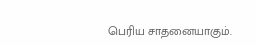பெரிய சாதனையாகும்.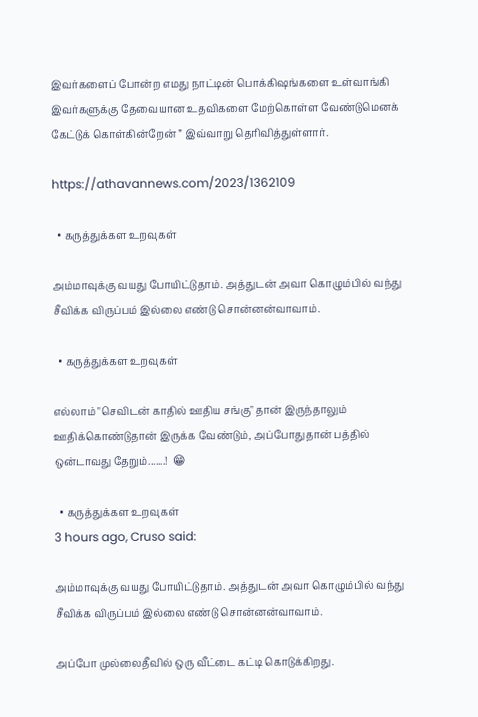இவர்களைப் போன்ற எமது நாட்டின் பொக்கிஷங்களை உள்வாங்கி இவர்களுக்கு தேவையான உதவிகளை மேற்கொள்ள வேண்டுமெனக் கேட்டுக் கொள்கின்றேன் ” இவ்வாறு தெரிவித்துள்ளார்.

https://athavannews.com/2023/1362109

  • கருத்துக்கள உறவுகள்

அம்மாவுக்கு வயது போயிட்டுதாம். அத்துடன் அவா கொழும்பில் வந்து சீவிக்க விருப்பம் இல்லை எண்டு சொன்னன்வாவாம்.

  • கருத்துக்கள உறவுகள்

எல்லாம் "செவிடன் காதில் ஊதிய சங்கு" தான் இருந்தாலும் ஊதிக்கொண்டுதான் இருக்க வேண்டும், அப்போதுதான் பத்தில் ஒன்டாவது தேறும்.......!  😁

  • கருத்துக்கள உறவுகள்
3 hours ago, Cruso said:

அம்மாவுக்கு வயது போயிட்டுதாம். அத்துடன் அவா கொழும்பில் வந்து சீவிக்க விருப்பம் இல்லை எண்டு சொன்னன்வாவாம்.

அப்போ முல்லைதீவில் ஒரு வீட்டை கட்டி கொடுக்கிறது.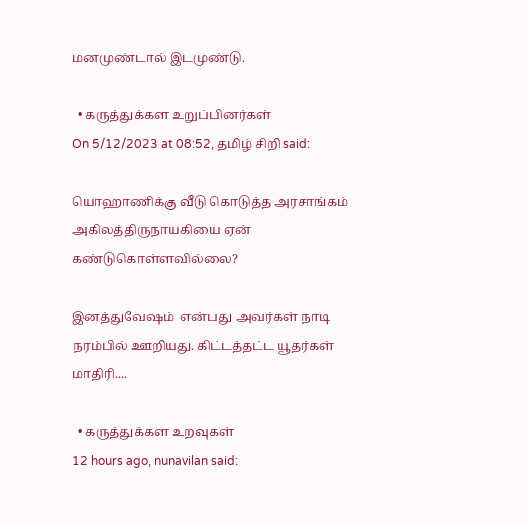மனமுண்டால் இடமுண்டு.

  • கருத்துக்கள உறுப்பினர்கள்
On 5/12/2023 at 08:52, தமிழ் சிறி said:

யொஹாணிக்கு வீடு கொடுத்த அரசாங்கம் அகிலத்திருநாயகியை ஏன் கண்டுகொள்ளவில்லை?

இனத்துவேஷம்  என்பது அவர்கள் நாடி நரம்பில் ஊறியது. கிட்டத்தட்ட யூதர்கள் மாதிரி....

  • கருத்துக்கள உறவுகள்
12 hours ago, nunavilan said: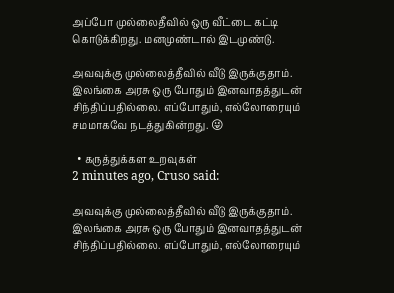அப்போ முல்லைதீவில் ஒரு வீட்டை கட்டி கொடுக்கிறது. மனமுண்டால் இடமுண்டு.

அவவுக்கு முல்லைத்தீவில் வீடு இருக்குதாம். இலங்கை அரசு ஒரு போதும் இனவாதத்துடன் சிந்திப்பதில்லை. எப்போதும், எல்லோரையும் சமமாகவே நடத்துகின்றது. 😜

  • கருத்துக்கள உறவுகள்
2 minutes ago, Cruso said:

அவவுக்கு முல்லைத்தீவில் வீடு இருக்குதாம். இலங்கை அரசு ஒரு போதும் இனவாதத்துடன் சிந்திப்பதில்லை. எப்போதும், எல்லோரையும்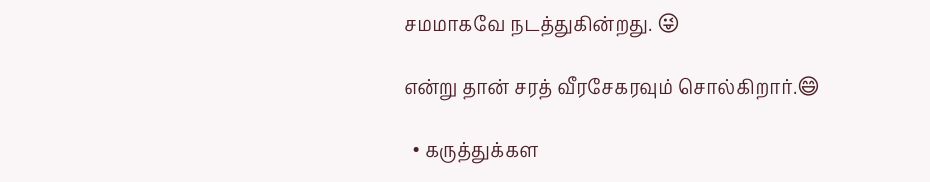சமமாகவே நடத்துகின்றது. 😜

என்று தான் சரத் வீரசேகரவும் சொல்கிறார்.😄

  • கருத்துக்கள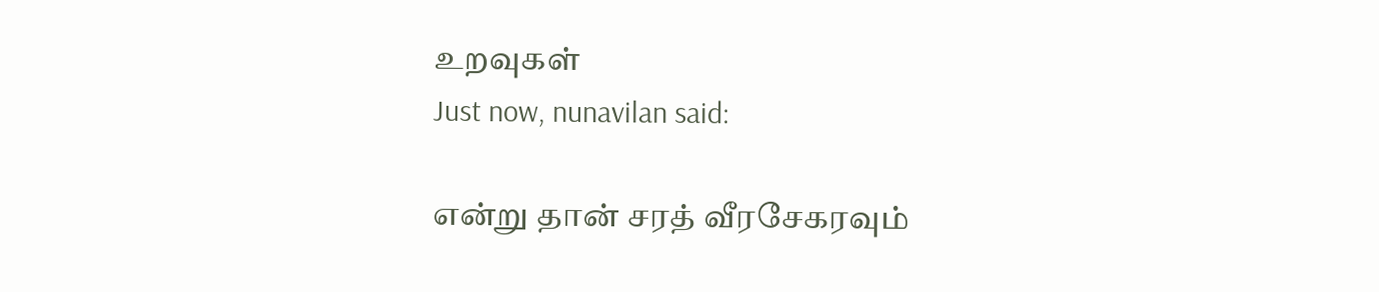உறவுகள்
Just now, nunavilan said:

என்று தான் சரத் வீரசேகரவும்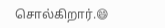சொல்கிறார்.😄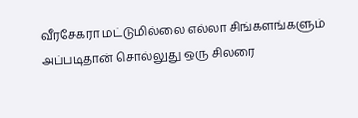வீரசேகரா மட்டுமில்லை எல்லா சிங்களங்களும் அப்படிதான் சொல்லுது ஒரு சிலரை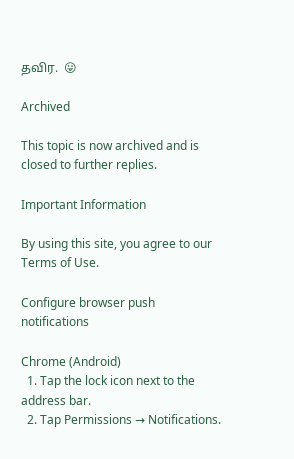தவிர.  😛

Archived

This topic is now archived and is closed to further replies.

Important Information

By using this site, you agree to our Terms of Use.

Configure browser push notifications

Chrome (Android)
  1. Tap the lock icon next to the address bar.
  2. Tap Permissions → Notifications.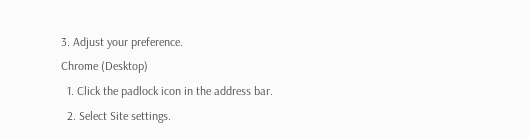3. Adjust your preference.
Chrome (Desktop)
  1. Click the padlock icon in the address bar.
  2. Select Site settings.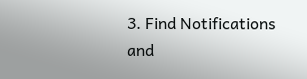3. Find Notifications and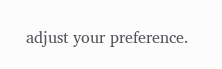adjust your preference.